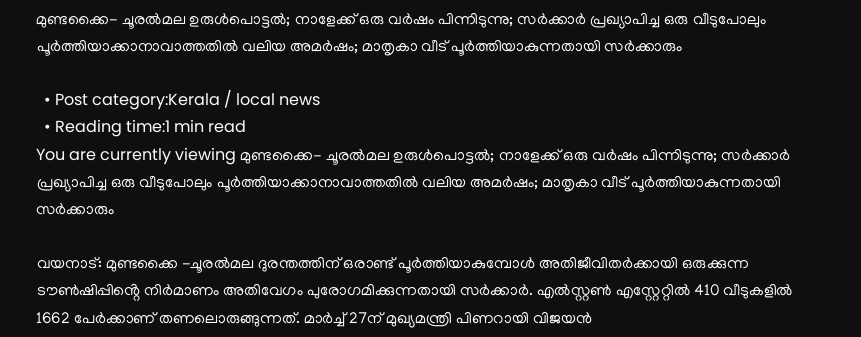മുണ്ടക്കൈ- ചൂരൽമല ഉരുൾപൊട്ടൽ; നാളേക്ക് ഒരു വർഷം പിന്നിടുന്നു; സർക്കാർ പ്രഖ്യാപിച്ച ഒരു വീടുപോലും പൂർത്തിയാക്കാനാവാത്തതിൽ വലിയ അമർഷം; മാതൃകാ വീട് പൂർത്തിയാകുന്നതായി സർക്കാരും

  • Post category:Kerala / local news
  • Reading time:1 min read
You are currently viewing മുണ്ടക്കൈ- ചൂരൽമല ഉരുൾപൊട്ടൽ; നാളേക്ക് ഒരു വർഷം പിന്നിടുന്നു; സർക്കാർ പ്രഖ്യാപിച്ച ഒരു വീടുപോലും പൂർത്തിയാക്കാനാവാത്തതിൽ വലിയ അമർഷം; മാതൃകാ വീട് പൂർത്തിയാകുന്നതായി സർക്കാരും

വയനാട്: മുണ്ടക്കൈ -ചൂരൽമല ദുരന്തത്തിന് ഒരാണ്ട് പൂർത്തിയാകുമ്പോൾ അതിജീവിതർക്കായി ഒരുക്കുന്ന ടൗൺഷിപ്പിൻ്റെ നിർമാണം അതിവേഗം പുരോഗമിക്കുന്നതായി സർക്കാർ. എൽസ്റ്റൺ എസ്റ്റേറ്റിൽ 410 വീടുകളിൽ 1662 പേർക്കാണ് തണലൊരുങ്ങുന്നത്. മാർച്ച് 27ന് മുഖ്യമന്ത്രി പിണറായി വിജയൻ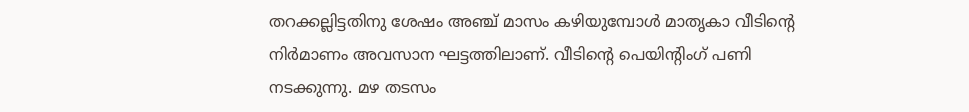തറക്കല്ലിട്ടതിനു ശേഷം അഞ്ച് മാസം കഴിയുമ്പോൾ മാതൃകാ വീടിൻ്റെ നിർമാണം അവസാന ഘട്ടത്തിലാണ്. വീടിൻ്റെ പെയിന്റിംഗ് പണി നടക്കുന്നു. മഴ തടസം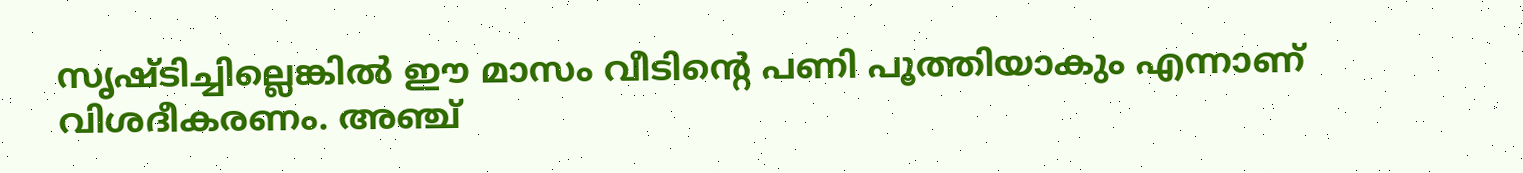സൃഷ്ടിച്ചില്ലെങ്കിൽ ഈ മാസം വീടിൻ്റെ പണി പൂത്തിയാകും എന്നാണ് വിശദീകരണം. അഞ്ച്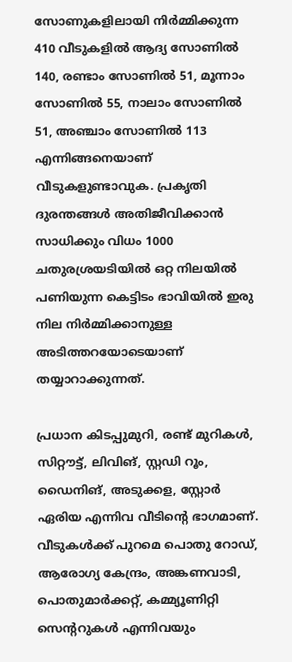സോണുകളിലായി നിർമ്മിക്കുന്ന 410 വീടുകളിൽ ആദ്യ സോണിൽ 140, രണ്ടാം സോണിൽ 51, മൂന്നാം സോണിൽ 55, നാലാം സോണിൽ 51, അഞ്ചാം സോണിൽ 113 എന്നിങ്ങനെയാണ് വീടുകളുണ്ടാവുക. പ്രകൃതി ദുരന്തങ്ങൾ അതിജീവിക്കാൻ സാധിക്കും വിധം 1000 ചതുരശ്രയടിയിൽ ഒറ്റ നിലയിൽ പണിയുന്ന കെട്ടിടം ഭാവിയിൽ ഇരു നില നിർമ്മിക്കാനുള്ള അടിത്തറയോടെയാണ് തയ്യാറാക്കുന്നത്.

പ്രധാന കിടപ്പുമുറി, രണ്ട് മുറികൾ, സിറ്റൗട്ട്, ലിവിങ്, സ്റ്റഡി റൂം, ഡൈനിങ്, അടുക്കള, സ്റ്റോർ ഏരിയ എന്നിവ വീടിൻ്റെ ഭാഗമാണ്. വീടുകൾക്ക് പുറമെ പൊതു റോഡ്, ആരോഗ്യ കേന്ദ്രം, അങ്കണവാടി, പൊതുമാർക്കറ്റ്, കമ്മ്യൂണിറ്റി സെന്ററുകൾ എന്നിവയും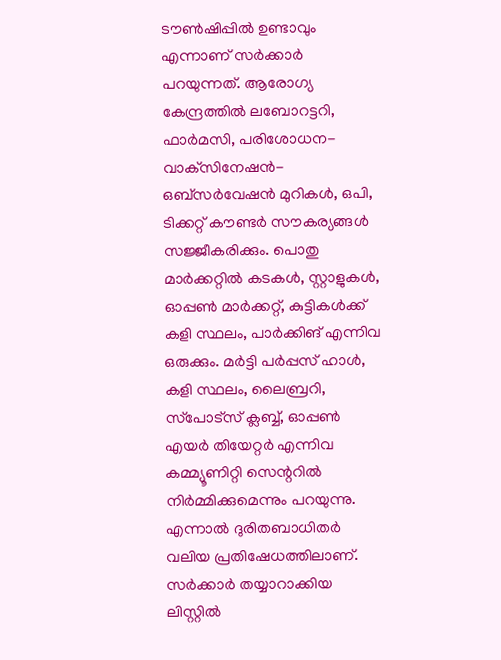ടൗൺഷിപ്പിൽ ഉണ്ടാവും എന്നാണ് സർക്കാർ പറയുന്നത്. ആരോഗ്യ കേന്ദ്രത്തിൽ ലബോറട്ടറി, ഫാർമസി, പരിശോധന-വാക്‌സിനേഷൻ-ഒബ്‌സർവേഷൻ മുറികൾ, ഒപി, ടിക്കറ്റ് കൗണ്ടർ സൗകര്യങ്ങൾ സജ്ജീകരിക്കും. പൊതു മാർക്കറ്റിൽ കടകൾ, സ്റ്റാളുകൾ, ഓപ്പൺ മാർക്കറ്റ്, കുട്ടികൾക്ക് കളി സ്ഥലം, പാർക്കിങ് എന്നിവ ഒരുക്കും. മർട്ടി പർപ്പസ് ഹാൾ, കളി സ്ഥലം, ലൈബ്രറി, സ്‌പോട്‌സ് ക്ലബ്ബ്, ഓപ്പൺ എയർ തിയേറ്റർ എന്നിവ കമ്മ്യൂണിറ്റി സെന്ററിൽ നിർമ്മിക്കുമെന്നും പറയുന്നു. എന്നാൽ ദുരിതബാധിതർ വലിയ പ്രതിഷേധത്തിലാണ്. സർക്കാർ തയ്യാറാക്കിയ ലിസ്റ്റിൽ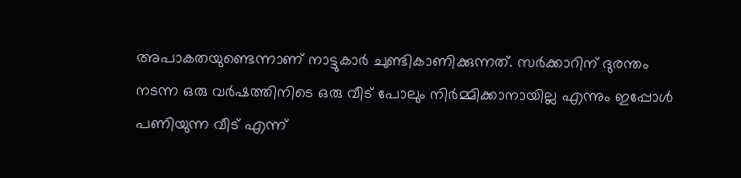അപാകതയുണ്ടെന്നാണ് നാട്ടുകാർ ചുണ്ടികാണിക്കുന്നത്. സർക്കാറിന് ദുരന്തം നടന്ന ഒരു വർഷത്തിനിടെ ഒരു വീട് പോലും നിർമ്മിക്കാനായില്ല എന്നും ഇപ്പോൾ പണിയുന്ന വീട് എന്ന്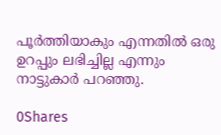പൂർത്തിയാകും എന്നതിൽ ഒരു ഉറപ്പും ലഭിച്ചില്ല എന്നും നാട്ടുകാർ പറഞ്ഞു.

0Shares